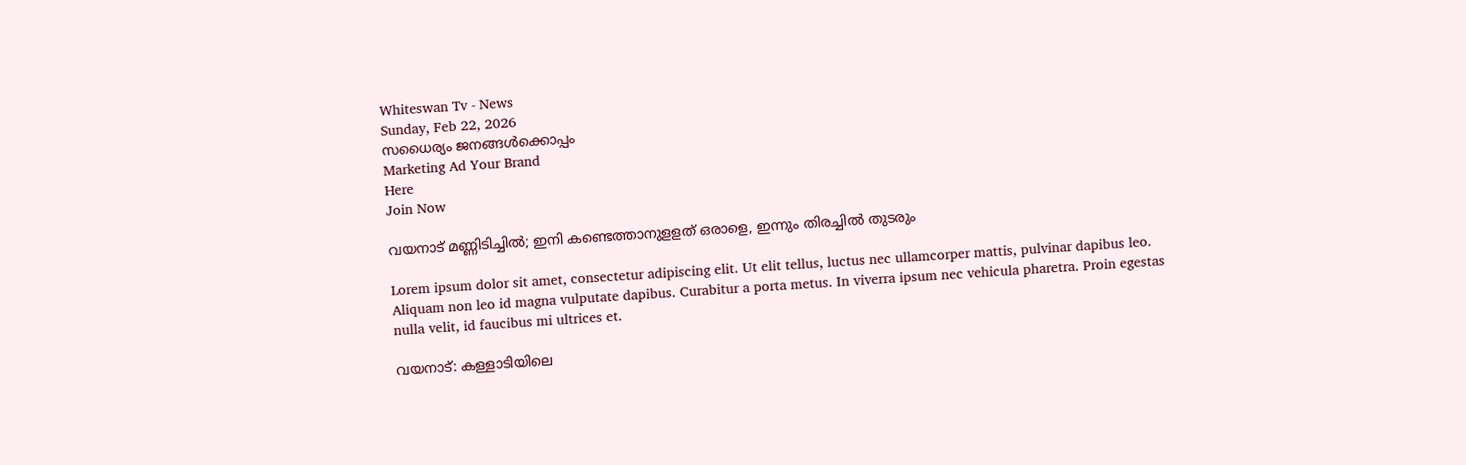Whiteswan Tv - News
Sunday, Feb 22, 2026
സധൈര്യം ജനങ്ങൾക്കൊപ്പം
Marketing Ad Your Brand
Here
Join Now

വയനാട് മണ്ണിടിച്ചില്‍; ഇനി കണ്ടെത്താനുളളത് ഒരാളെ, ഇന്നും തിരച്ചില്‍ തുടരും

Lorem ipsum dolor sit amet, consectetur adipiscing elit. Ut elit tellus, luctus nec ullamcorper mattis, pulvinar dapibus leo. Aliquam non leo id magna vulputate dapibus. Curabitur a porta metus. In viverra ipsum nec vehicula pharetra. Proin egestas nulla velit, id faucibus mi ultrices et.

വയനാട്: കള്ളാടിയിലെ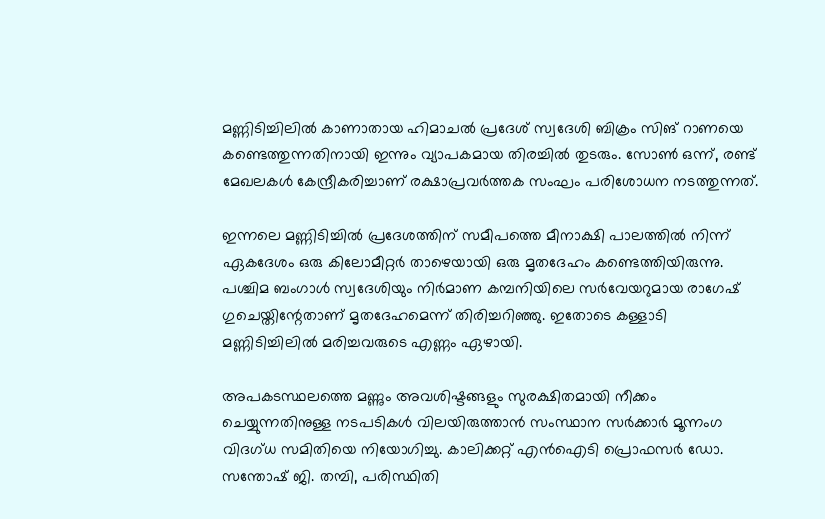മണ്ണിടിച്ചിലിൽ കാണാതായ ഹിമാചൽ പ്രദേശ് സ്വദേശി ബിക്രം സിങ് റാണയെ കണ്ടെത്തുന്നതിനായി ഇന്നും വ്യാപകമായ തിരച്ചിൽ തുടരും. സോൺ ഒന്ന്, രണ്ട് മേഖലകൾ കേന്ദ്രീകരിച്ചാണ് രക്ഷാപ്രവർത്തക സംഘം പരിശോധന നടത്തുന്നത്.

ഇന്നലെ മണ്ണിടിച്ചിൽ പ്രദേശത്തിന് സമീപത്തെ മീനാക്ഷി പാലത്തിൽ നിന്ന് ഏകദേശം ഒരു കിലോമീറ്റർ താഴെയായി ഒരു മൃതദേഹം കണ്ടെത്തിയിരുന്നു. പശ്ചിമ ബംഗാൾ സ്വദേശിയും നിർമാണ കമ്പനിയിലെ സർവേയറുമായ രാഗേഷ് ഗുചെയ്തിന്റേതാണ് മൃതദേഹമെന്ന് തിരിച്ചറിഞ്ഞു. ഇതോടെ കള്ളാടി മണ്ണിടിച്ചിലിൽ മരിച്ചവരുടെ എണ്ണം ഏഴായി.

അപകടസ്ഥലത്തെ മണ്ണും അവശിഷ്ടങ്ങളും സുരക്ഷിതമായി നീക്കം ചെയ്യുന്നതിനുള്ള നടപടികൾ വിലയിരുത്താൻ സംസ്ഥാന സർക്കാർ മൂന്നംഗ വിദഗ്ധ സമിതിയെ നിയോഗിച്ചു. കാലിക്കറ്റ് എൻഐടി പ്രൊഫസർ ഡോ. സന്തോഷ് ജി. തമ്പി, പരിസ്ഥിതി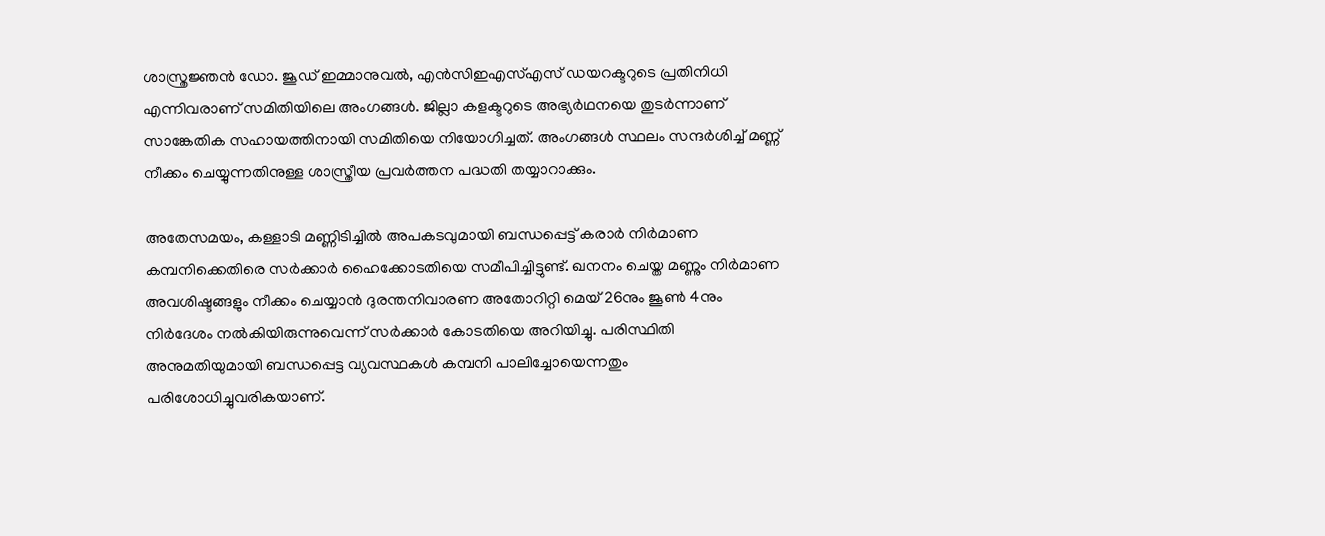ശാസ്ത്രജ്ഞൻ ഡോ. ജൂഡ് ഇമ്മാനുവൽ, എൻസിഇഎസ്എസ് ഡയറക്ടറുടെ പ്രതിനിധി എന്നിവരാണ് സമിതിയിലെ അംഗങ്ങൾ. ജില്ലാ കളക്ടറുടെ അഭ്യർഥനയെ തുടർന്നാണ് സാങ്കേതിക സഹായത്തിനായി സമിതിയെ നിയോഗിച്ചത്. അംഗങ്ങൾ സ്ഥലം സന്ദർശിച്ച് മണ്ണ് നീക്കം ചെയ്യുന്നതിനുള്ള ശാസ്ത്രീയ പ്രവർത്തന പദ്ധതി തയ്യാറാക്കും.

അതേസമയം, കള്ളാടി മണ്ണിടിച്ചിൽ അപകടവുമായി ബന്ധപ്പെട്ട് കരാർ നിർമാണ കമ്പനിക്കെതിരെ സർക്കാർ ഹൈക്കോടതിയെ സമീപിച്ചിട്ടുണ്ട്. ഖനനം ചെയ്ത മണ്ണും നിർമാണ അവശിഷ്ടങ്ങളും നീക്കം ചെയ്യാൻ ദുരന്തനിവാരണ അതോറിറ്റി മെയ് 26നും ജൂൺ 4നും നിർദേശം നൽകിയിരുന്നുവെന്ന് സർക്കാർ കോടതിയെ അറിയിച്ചു. പരിസ്ഥിതി അനുമതിയുമായി ബന്ധപ്പെട്ട വ്യവസ്ഥകൾ കമ്പനി പാലിച്ചോയെന്നതും പരിശോധിച്ചുവരികയാണ്.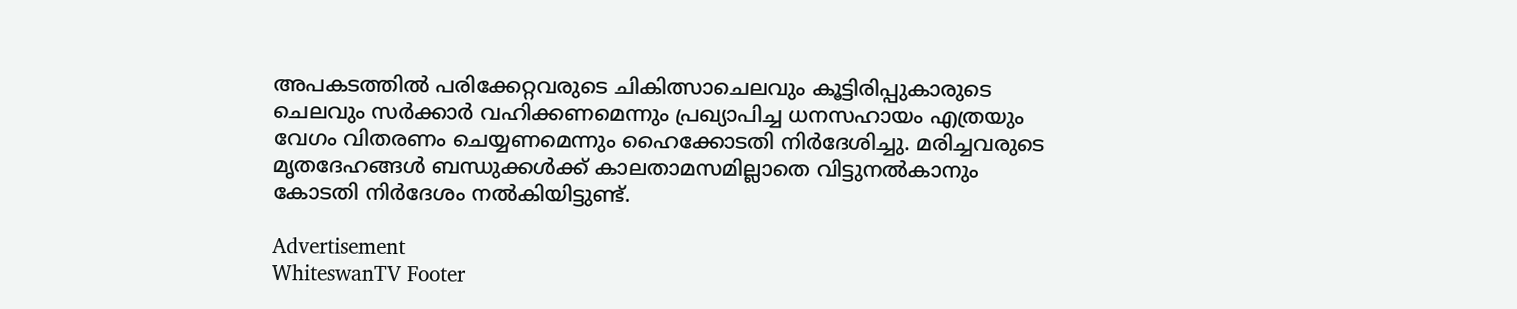അപകടത്തിൽ പരിക്കേറ്റവരുടെ ചികിത്സാചെലവും കൂട്ടിരിപ്പുകാരുടെ ചെലവും സർക്കാർ വഹിക്കണമെന്നും പ്രഖ്യാപിച്ച ധനസഹായം എത്രയും വേഗം വിതരണം ചെയ്യണമെന്നും ഹൈക്കോടതി നിർദേശിച്ചു. മരിച്ചവരുടെ മൃതദേഹങ്ങൾ ബന്ധുക്കൾക്ക് കാലതാമസമില്ലാതെ വിട്ടുനൽകാനും കോടതി നിർദേശം നൽകിയിട്ടുണ്ട്.

Advertisement
WhiteswanTV Footer